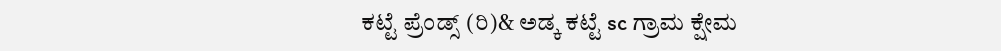ಕಟ್ಟೆ ಪ್ರೆಂಡ್ಸ್ (ರಿ)& ಅಡ್ಕ ಕಟ್ಟೆ sc ಗ್ರಾಮ ಕ್ಷೇಮ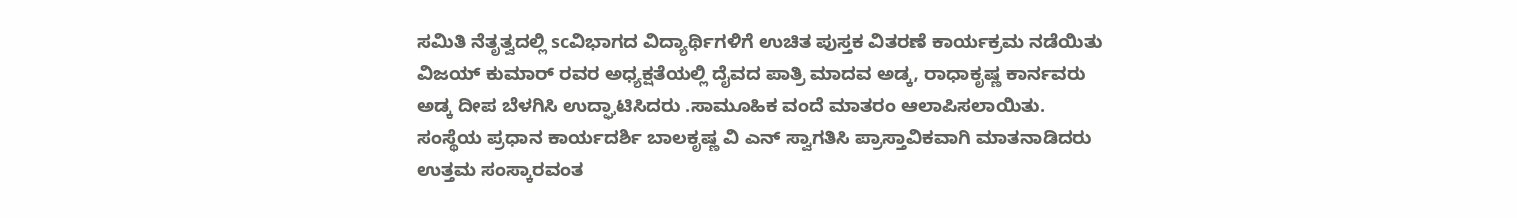ಸಮಿತಿ ನೆತೃತ್ವದಲ್ಲಿ scವಿಭಾಗದ ವಿದ್ಯಾರ್ಥಿಗಳಿಗೆ ಉಚಿತ ಪುಸ್ತಕ ವಿತರಣೆ ಕಾರ್ಯಕ್ರಮ ನಡೆಯಿತು
ವಿಜಯ್ ಕುಮಾರ್ ರವರ ಅಧ್ಯಕ್ಷತೆಯಲ್ಲಿ ದೈವದ ಪಾತ್ರಿ ಮಾದವ ಅಡ್ಕ, ರಾಧಾಕೃಷ್ಣ ಕಾರ್ನವರು ಅಡ್ಕ ದೀಪ ಬೆಳಗಿಸಿ ಉದ್ಘಾಟಿಸಿದರು .ಸಾಮೂಹಿಕ ವಂದೆ ಮಾತರಂ ಆಲಾಪಿಸಲಾಯಿತು. ಸಂಸ್ಥೆಯ ಪ್ರಧಾನ ಕಾರ್ಯದರ್ಶಿ ಬಾಲಕೃಷ್ಣ ವಿ ಎನ್ ಸ್ವಾಗತಿಸಿ ಪ್ರಾಸ್ತಾವಿಕವಾಗಿ ಮಾತನಾಡಿದರು
ಉತ್ತಮ ಸಂಸ್ಕಾರವಂತ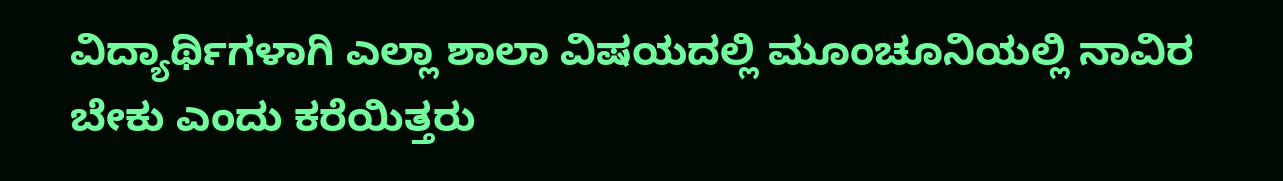ವಿದ್ಯಾರ್ಥಿಗಳಾಗಿ ಎಲ್ಲಾ ಶಾಲಾ ವಿಷಯದಲ್ಲಿ ಮೂಂಚೂನಿಯಲ್ಲಿ ನಾವಿರ ಬೇಕು ಎಂದು ಕರೆಯಿತ್ತರು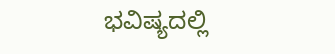ಭವಿಷ್ಯದಲ್ಲಿ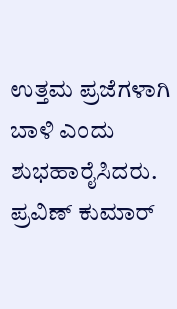ಉತ್ತಮ ಪ್ರಜೆಗಳಾಗಿ ಬಾಳಿ ಎಂದು ಶುಭಹಾರೈಸಿದರು. ಪ್ರವಿಣ್ ಕುಮಾರ್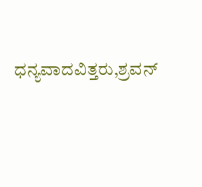ಧನ್ಯವಾದವಿತ್ತರು,ಶ್ರವನ್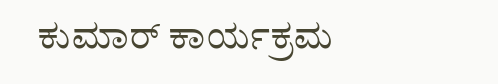ಕುಮಾರ್ ಕಾರ್ಯಕ್ರಮ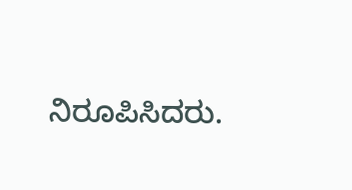ನಿರೂಪಿಸಿದರು.